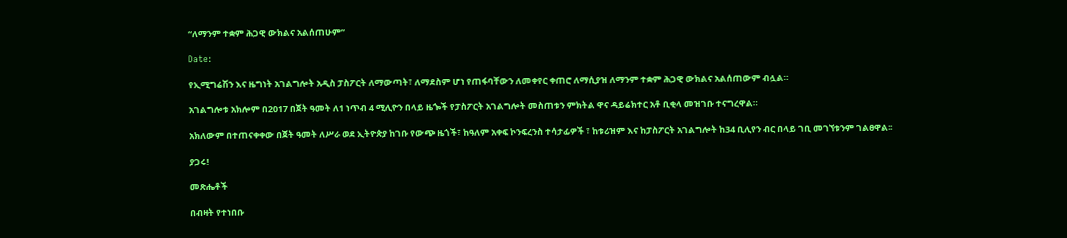“ለማንም ተቋም ሕጋዊ ውክልና አልሰጠሁም”

Date:

የኢሚግሬሽን እና ዜግነት አገልግሎት አዲስ ፓስፖርት ለማውጣት፣ ለማደስም ሆነ የጠፋባቸውን ለመቀየር ቀጠሮ ለማሲያዝ ለማንም ተቋም ሕጋዊ ውክልና አልሰጠውም ብሏል።

አገልግሎቱ አክሎም በ2017 በጀት ዓመት ለ1 ነጥብ 4 ሚሊዮን በላይ ዜጐች የፓስፖርት አገልግሎት መስጠቱን ምክትል ዋና ዳይሬክተር አቶ ቢቂላ መዝገቡ ተናግረዋል።

አክለውም በተጠናቀቀው በጀት ዓመት ለሥራ ወደ ኢትዮጵያ ከገቡ የውጭ ዜጎች፣ ከዓለም አቀፍ ኮንፍረንስ ተሳታፊዎች ፣ ከቱሪዝም እና ከፓስፖርት አገልግሎት ከ34 ቢሊየን ብር በላይ ገቢ መገኘቱንም ገልፀዋል፡፡

ያጋሩ!

መጽሔቶች

በብዛት የተነበቡ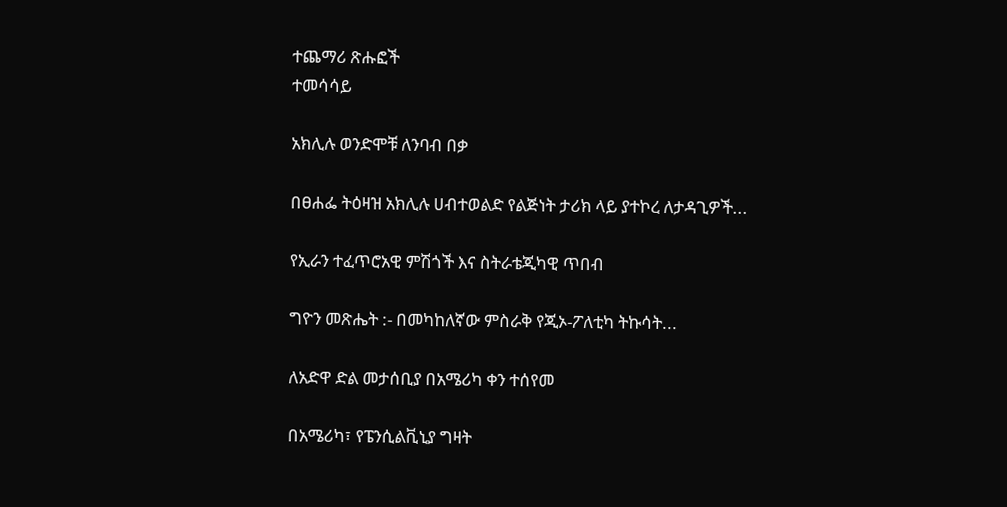ተጨማሪ ጽሑፎች
ተመሳሳይ

አክሊሉ ወንድሞቹ ለንባብ በቃ

በፀሐፌ ትዕዛዝ አክሊሉ ሀብተወልድ የልጅነት ታሪክ ላይ ያተኮረ ለታዳጊዎች...

የኢራን ተፈጥሮአዊ ምሽጎች እና ስትራቴጂካዊ ጥበብ

ግዮን መጽሔት :- በመካከለኛው ምስራቅ የጂኦ-ፖለቲካ ትኩሳት...

ለአድዋ ድል መታሰቢያ በአሜሪካ ቀን ተሰየመ

በአሜሪካ፣ የፔንሲልቪኒያ ግዛት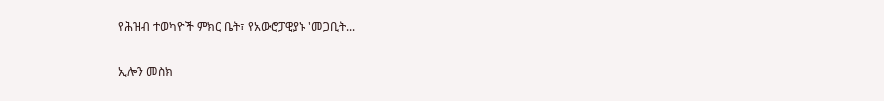የሕዝብ ተወካዮች ምክር ቤት፣ የአውሮፓዊያኑ 'መጋቢት...

ኢሎን መስክ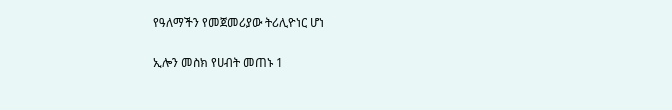የዓለማችን የመጀመሪያው ትሪሊዮነር ሆነ

ኢሎን መስክ የሀብት መጠኑ 1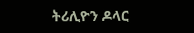ትሪሊዮን ዶላር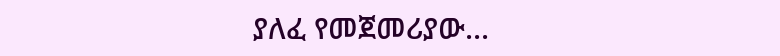ያለፈ የመጀመሪያው...